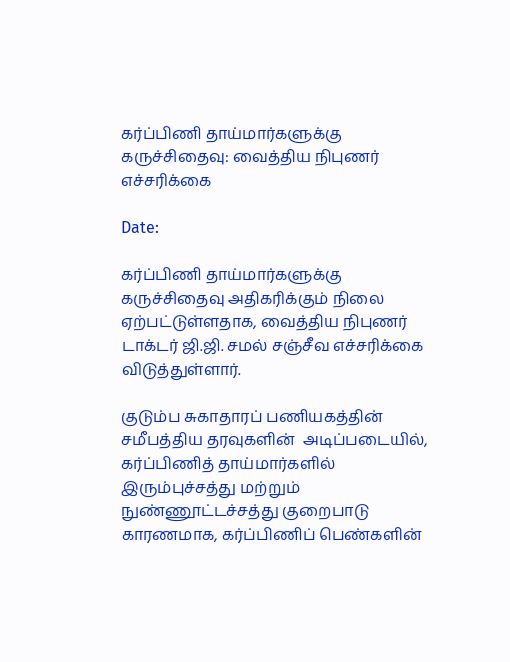கர்ப்பிணி தாய்மார்களுக்கு கருச்சிதைவு: வைத்திய நிபுணர் எச்சரிக்கை

Date:

கர்ப்பிணி தாய்மார்களுக்கு கருச்சிதைவு அதிகரிக்கும் நிலை ஏற்பட்டுள்ளதாக, வைத்திய நிபுணர் டாக்டர் ஜி.ஜி. சமல் சஞ்சீவ எச்சரிக்கை விடுத்துள்ளார்.

குடும்ப சுகாதாரப் பணியகத்தின் சமீபத்திய தரவுகளின்  அடிப்படையில், கர்ப்பிணித் தாய்மார்களில் இரும்புச்சத்து மற்றும் நுண்ணூட்டச்சத்து குறைபாடு காரணமாக, கர்ப்பிணிப் பெண்களின்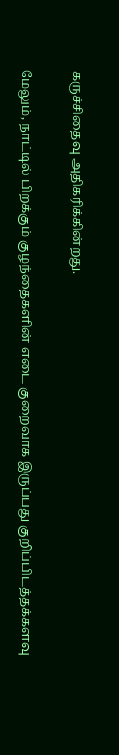கருச்சிதைவு அதிகரிக்கின்றது.

மேலும், நாட்டில் பிறக்கும் குழந்தைகளின் எடை குறைவாக இருப்பது குறிப்பிடத்தக்களவு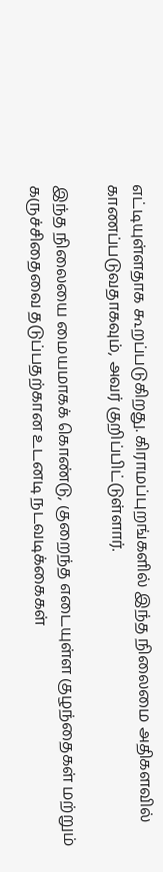எட்டியுள்ளதாக கூறப்படுகிறது. கிராமப்புறங்களில் இந்த நிலைமை அதிகளவில் காணப்படுவதாகவும், அவர் குறிப்பிட்டுள்ளார்.

இந்த நிலையை மையமாகக் கொண்டு, குறைந்த எடையுள்ள குழந்தைகள் மற்றும் கருச்சிதைவை தடுப்பதற்கான உடனடி நடவடிக்கைகள்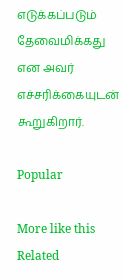எடுக்கப்படும் தேவைமிக்கது என அவர் எச்சரிக்கையுடன் கூறுகிறார்.

Popular

More like this
Related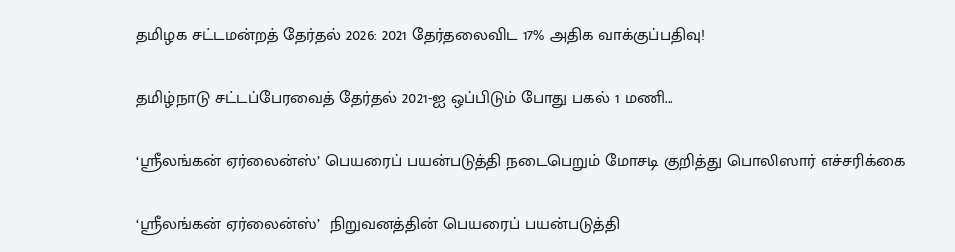தமிழக சட்டமன்றத் தேர்தல் 2026: 2021 தேர்தலைவிட 17% அதிக வாக்குப்பதிவு!

தமிழ்நாடு சட்டப்பேரவைத் தேர்தல் 2021-ஐ ஒப்பிடும் போது பகல் 1 மணி...

‘ஸ்ரீலங்கன் ஏர்லைன்ஸ்’ பெயரைப் பயன்படுத்தி நடைபெறும் மோசடி குறித்து பொலிஸார் எச்சரிக்கை

‘ஸ்ரீலங்கன் ஏர்லைன்ஸ்’  நிறுவனத்தின் பெயரைப் பயன்படுத்தி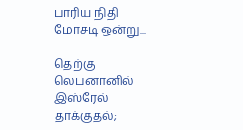பாரிய நிதி மோசடி ஒன்று...

தெற்கு லெபனானில் இஸ்ரேல் தாக்குதல்;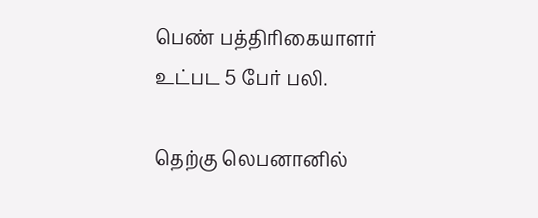பெண் பத்திரிகையாளர் உட்பட 5 பேர் பலி.

தெற்கு லெபனானில்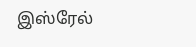இஸ்ரேல்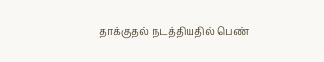தாக்குதல் நடத்தியதில் பெண்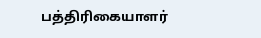பத்திரிகையாளர்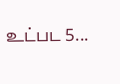உட்பட 5...